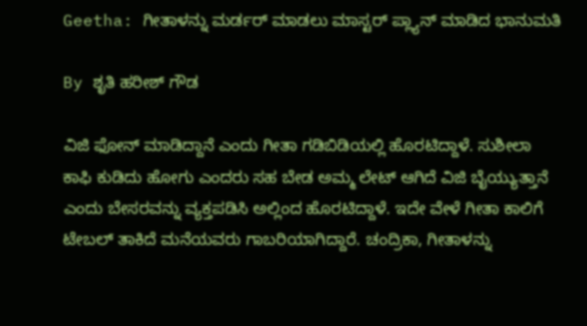Geetha: ಗೀತಾಳನ್ನು ಮರ್ಡರ್ ಮಾಡಲು ಮಾಸ್ಟರ್ ಪ್ಲ್ಯಾನ್ ಮಾಡಿದ ಭಾನುಮತಿ

By ಶೃತಿ ಹರೀಶ್ ಗೌಡ

ವಿಜಿ ಫೋನ್ ಮಾಡಿದ್ದಾನೆ ಎಂದು ಗೀತಾ ಗಡಿಬಿಡಿಯಲ್ಲಿ ಹೊರಟಿದ್ದಾಳೆ. ಸುಶೀಲಾ ಕಾಫಿ ಕುಡಿದು‌ ಹೋಗು ಎಂದರು ಸಹ ಬೇಡ ಅಮ್ಮ ಲೇಟ್ ಆಗಿದೆ ವಿಜಿ ಬೈಯ್ಯುತ್ತಾನೆ ಎಂದು ಬೇಸರವನ್ನು ವ್ಯಕ್ತಪಡಿಸಿ ಅಲ್ಲಿಂದ ಹೊರಟಿದ್ದಾಳೆ. ಇದೇ ವೇಳೆ ಗೀತಾ ಕಾಲಿಗೆ ಟೇಬಲ್ ತಾಕಿದೆ ಮನೆಯವರು ಗಾಬರಿಯಾಗಿದ್ದಾರೆ. ಚಂದ್ರಿಕಾ, ಗೀತಾಳನ್ನು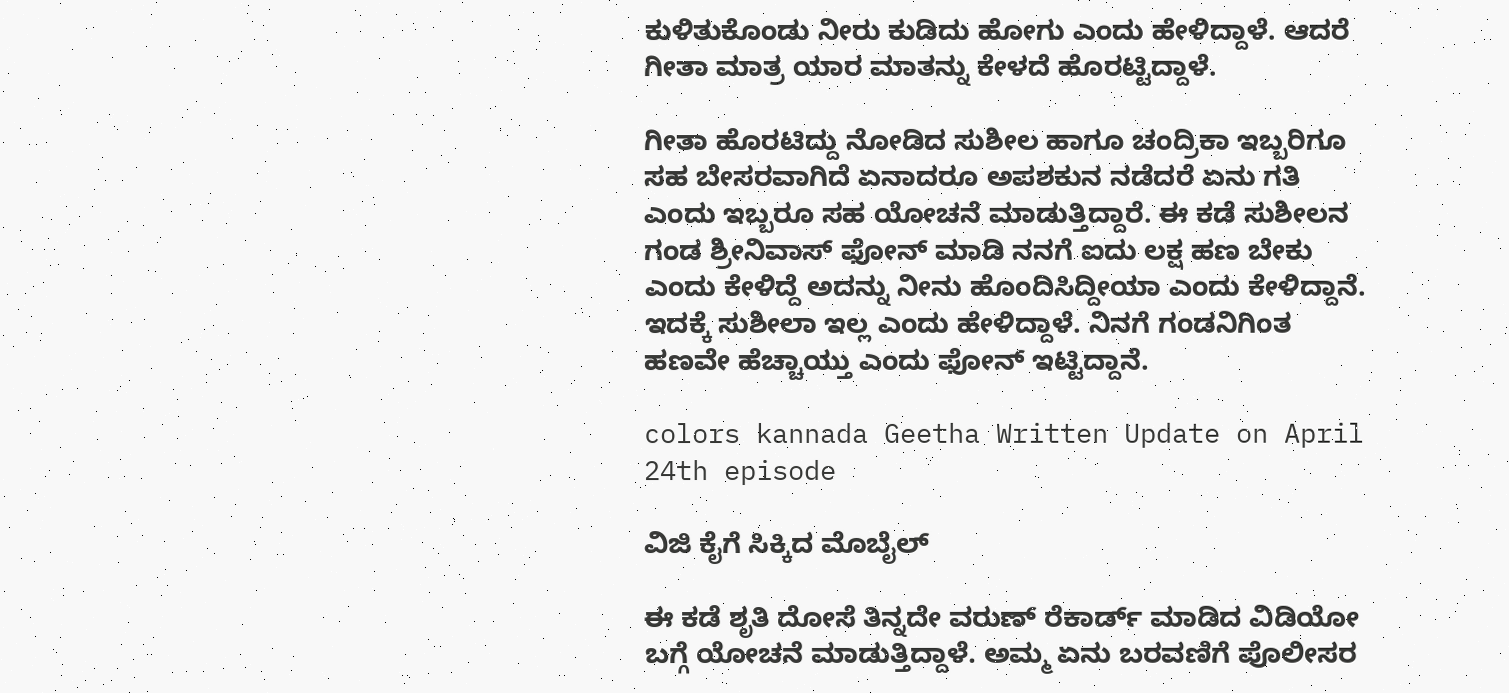ಕುಳಿತುಕೊಂಡು ನೀರು ಕುಡಿದು ಹೋಗು ಎಂದು ಹೇಳಿದ್ದಾಳೆ. ಆದರೆ ಗೀತಾ ಮಾತ್ರ ಯಾರ ಮಾತನ್ನು ಕೇಳದೆ ಹೊರಟ್ಟಿದ್ದಾಳೆ.

ಗೀತಾ ಹೊರಟಿದ್ದು ನೋಡಿದ ಸುಶೀಲ ಹಾಗೂ ಚಂದ್ರಿಕಾ ಇಬ್ಬರಿಗೂ ಸಹ ಬೇಸರವಾಗಿದೆ ಏನಾದರೂ ಅಪಶಕುನ ನಡೆದರೆ ಏನು ಗತಿ ಎಂದು ಇಬ್ಬರೂ ಸಹ ಯೋಚನೆ ಮಾಡುತ್ತಿದ್ದಾರೆ. ಈ ಕಡೆ ಸುಶೀಲನ ಗಂಡ ಶ್ರೀನಿವಾಸ್ ಫೋನ್ ಮಾಡಿ ನನಗೆ ಐದು ಲಕ್ಷ ಹಣ ಬೇಕು ಎಂದು ಕೇಳಿದ್ದೆ ಅದನ್ನು ನೀನು ಹೊಂದಿಸಿದ್ದೀಯಾ ಎಂದು ಕೇಳಿದ್ದಾನೆ. ಇದಕ್ಕೆ ಸುಶೀಲಾ ಇಲ್ಲ ಎಂದು ಹೇಳಿದ್ದಾಳೆ. ನಿನಗೆ ಗಂಡನಿಗಿಂತ ಹಣವೇ ಹೆಚ್ಚಾಯ್ತು ಎಂದು ಫೋನ್ ಇಟ್ಟಿದ್ದಾನೆ.

colors kannada Geetha Written Update on April 24th episode

ವಿಜಿ ಕೈಗೆ ಸಿಕ್ಕಿದ ಮೊಬೈಲ್

ಈ ಕಡೆ ಶೃತಿ ದೋಸೆ ತಿನ್ನದೇ ವರುಣ್ ರೆಕಾರ್ಡ್ ಮಾಡಿದ ವಿಡಿಯೋ ಬಗ್ಗೆ ಯೋಚನೆ ಮಾಡುತ್ತಿದ್ದಾಳೆ. ಅಮ್ಮ ಏನು ಬರವಣಿಗೆ ಪೊಲೀಸರ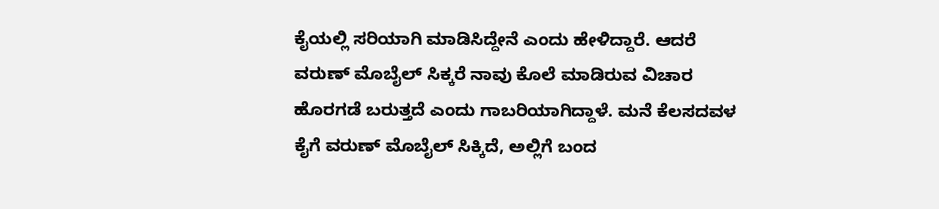ಕೈಯಲ್ಲಿ ಸರಿಯಾಗಿ ಮಾಡಿಸಿದ್ದೇನೆ ಎಂದು ಹೇಳಿದ್ದಾರೆ. ಆದರೆ ವರುಣ್ ಮೊಬೈಲ್ ಸಿಕ್ಕರೆ ನಾವು ಕೊಲೆ ಮಾಡಿರುವ ವಿಚಾರ ಹೊರಗಡೆ ಬರುತ್ತದೆ ಎಂದು ಗಾಬರಿಯಾಗಿದ್ದಾಳೆ. ಮನೆ ಕೆಲಸದವಳ ಕೈಗೆ ವರುಣ್ ಮೊಬೈಲ್ ಸಿಕ್ಕಿದೆ, ಅಲ್ಲಿಗೆ ಬಂದ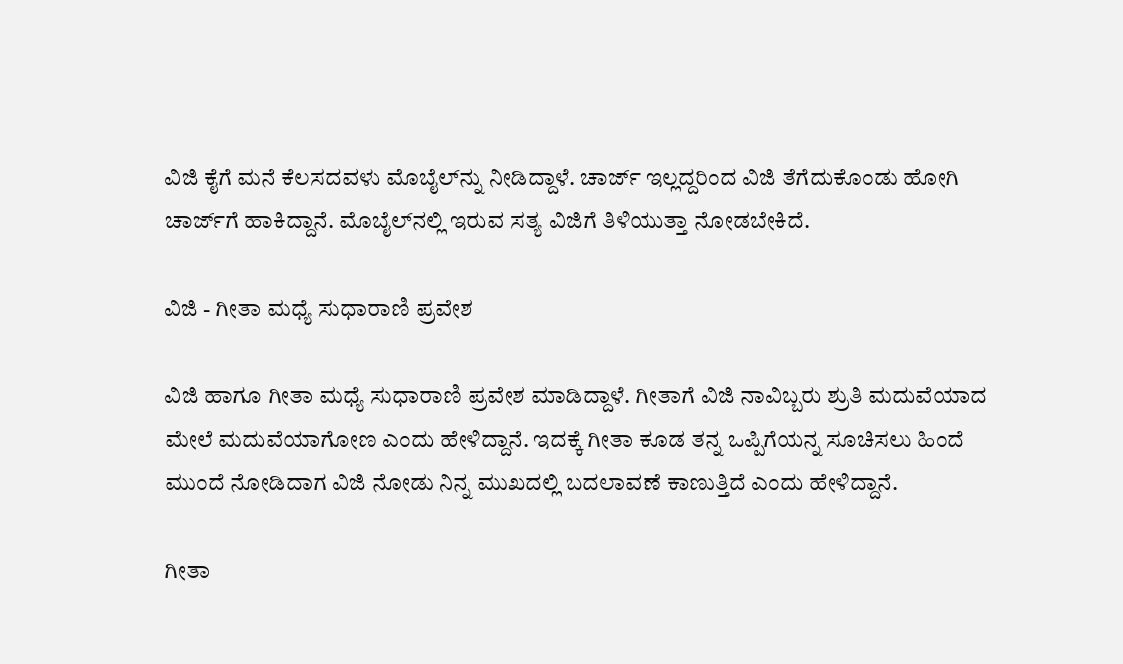ವಿಜಿ ಕೈಗೆ ಮನೆ ಕೆಲಸದವಳು ಮೊಬೈಲ್‌ನ್ನು ನೀಡಿದ್ದಾಳೆ. ಚಾರ್ಜ್ ಇಲ್ಲದ್ದರಿಂದ ವಿಜಿ ತೆಗೆದುಕೊಂಡು ಹೋಗಿ ಚಾರ್ಜ್‌ಗೆ ಹಾಕಿದ್ದಾನೆ. ಮೊಬೈಲ್‌ನಲ್ಲಿ ಇರುವ ಸತ್ಯ ವಿಜಿಗೆ ತಿಳಿಯುತ್ತಾ ನೋಡಬೇಕಿದೆ.

ವಿಜಿ‌ - ಗೀತಾ ಮಧ್ಯೆ ಸುಧಾರಾಣಿ ಪ್ರವೇಶ

ವಿಜಿ ಹಾಗೂ ಗೀತಾ ಮಧ್ಯೆ ಸುಧಾರಾಣಿ ಪ್ರವೇಶ ಮಾಡಿದ್ದಾಳೆ. ಗೀತಾಗೆ ವಿಜಿ ನಾವಿಬ್ಬರು ಶ್ರುತಿ ಮದುವೆಯಾದ ಮೇಲೆ ಮದುವೆಯಾಗೋಣ ಎಂದು ಹೇಳಿದ್ದಾನೆ. ಇದಕ್ಕೆ ಗೀತಾ ಕೂಡ ತನ್ನ ಒಪ್ಪಿಗೆಯನ್ನ ಸೂಚಿಸಲು ಹಿಂದೆ ಮುಂದೆ ನೋಡಿದಾಗ ವಿಜಿ ನೋಡು ನಿನ್ನ ಮುಖದಲ್ಲಿ ಬದಲಾವಣೆ ಕಾಣುತ್ತಿದೆ ಎಂದು ಹೇಳಿದ್ದಾನೆ.

ಗೀತಾ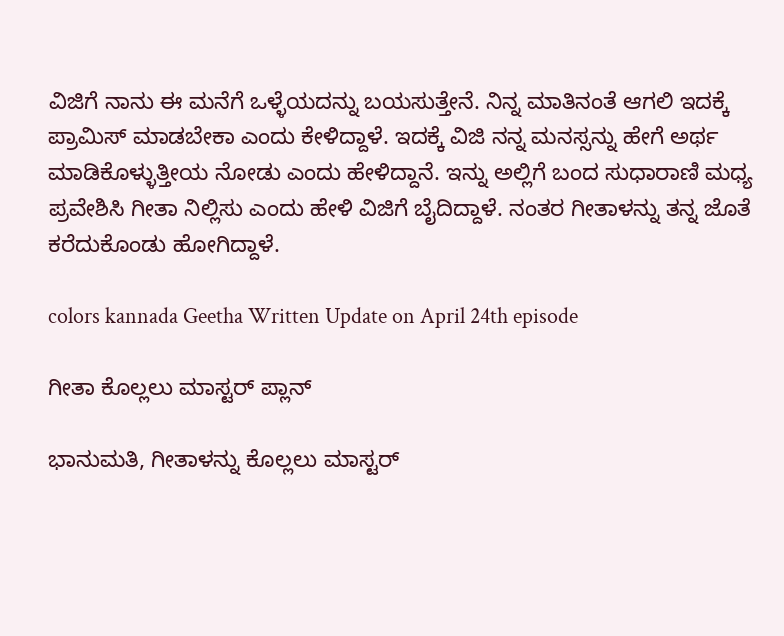ವಿಜಿಗೆ ನಾನು ಈ ಮನೆಗೆ ಒಳ್ಳೆಯದನ್ನು ಬಯಸುತ್ತೇನೆ. ನಿನ್ನ ಮಾತಿನಂತೆ ಆಗಲಿ ಇದಕ್ಕೆ ಪ್ರಾಮಿಸ್ ಮಾಡಬೇಕಾ ಎಂದು ಕೇಳಿದ್ದಾಳೆ. ಇದಕ್ಕೆ ವಿಜಿ ನನ್ನ ಮನಸ್ಸನ್ನು ಹೇಗೆ ಅರ್ಥ ಮಾಡಿಕೊಳ್ಳುತ್ತೀಯ ನೋಡು ಎಂದು ಹೇಳಿದ್ದಾನೆ. ಇನ್ನು ಅಲ್ಲಿಗೆ ಬಂದ ಸುಧಾರಾಣಿ ಮಧ್ಯ ಪ್ರವೇಶಿಸಿ ಗೀತಾ ನಿಲ್ಲಿಸು ಎಂದು ಹೇಳಿ ವಿಜಿಗೆ ಬೈದಿದ್ದಾಳೆ. ನಂತರ ಗೀತಾಳನ್ನು ತನ್ನ ಜೊತೆ ಕರೆದುಕೊಂಡು ಹೋಗಿದ್ದಾಳೆ.

colors kannada Geetha Written Update on April 24th episode

ಗೀತಾ ಕೊಲ್ಲಲು ಮಾಸ್ಟರ್ ಪ್ಲಾನ್

ಭಾನುಮತಿ, ಗೀತಾಳನ್ನು ಕೊಲ್ಲಲು ಮಾಸ್ಟರ್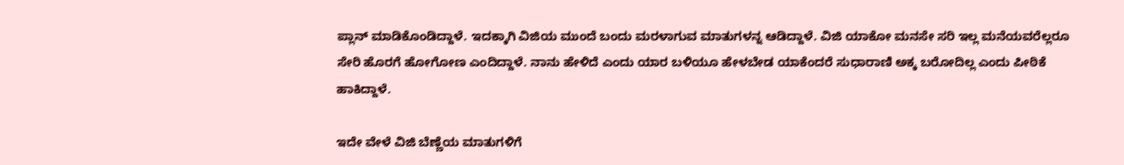ಪ್ಲಾನ್ ಮಾಡಿಕೊಂಡಿದ್ದಾಳೆ. ಇದಕ್ಕಾಗಿ ವಿಜಿಯ ಮುಂದೆ ಬಂದು ಮರಳಾಗುವ ಮಾತುಗಳನ್ನ ಆಡಿದ್ದಾಳೆ. ವಿಜಿ ಯಾಕೋ ಮನಸೇ ಸರಿ ಇಲ್ಲ ಮನೆಯವರೆಲ್ಲರೂ ಸೇರಿ ಹೊರಗೆ ಹೋಗೋಣ ಎಂದಿದ್ದಾಳೆ. ನಾನು ಹೇಳಿದೆ ಎಂದು ಯಾರ ಬಳಿಯೂ ಹೇಳಬೇಡ ಯಾಕೆಂದರೆ ಸುಧಾರಾಣಿ ಅಕ್ಕ ಬರೋದಿಲ್ಲ ಎಂದು ಪೀಠಿಕೆ ಹಾಕಿದ್ದಾಳೆ.

ಇದೇ ವೇಳೆ ವಿಜಿ ಬೆಣ್ಣೆಯ ಮಾತುಗಳಿಗೆ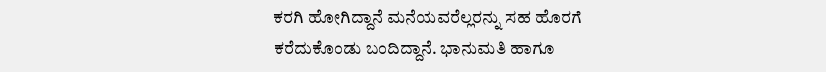ಕರಗಿ ಹೋಗಿದ್ದಾನೆ ಮನೆಯವರೆಲ್ಲರನ್ನು ಸಹ ಹೊರಗೆ ಕರೆದುಕೊಂಡು ಬಂದಿದ್ದಾನೆ. ಭಾನುಮತಿ ಹಾಗೂ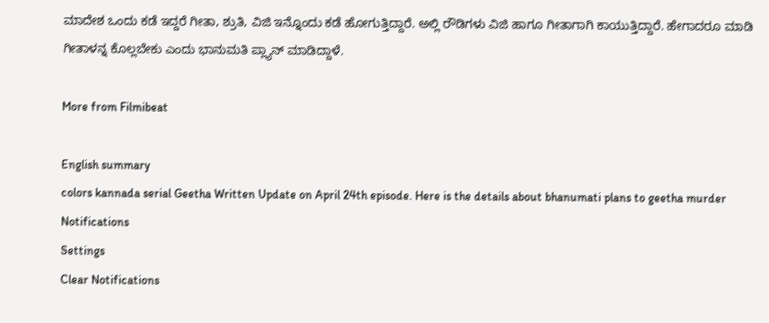ಮಾದೇಶ ಒಂದು ಕಡೆ ಇದ್ದರೆ ಗೀತಾ, ಶ್ರುತಿ, ವಿಜಿ ಇನ್ನೊಂದು ಕಡೆ ಹೋಗುತ್ತಿದ್ದಾರೆ. ಅಲ್ಲಿ ರೌಡಿಗಳು ವಿಜಿ ಹಾಗೂ ಗೀತಾಗಾಗಿ ಕಾಯುತ್ತಿದ್ದಾರೆ. ಹೇಗಾದರೂ ಮಾಡಿ ಗೀತಾಳನ್ನ ಕೊಲ್ಲಬೇಕು ಎಂದು ಭಾನುಮತಿ ಪ್ಲ್ಯಾನ್ ಮಾಡಿದ್ದಾಳೆ.

More from Filmibeat

English summary
colors kannada serial Geetha Written Update on April 24th episode. Here is the details about bhanumati plans to geetha murder
Notifications
Settings
Clear Notifications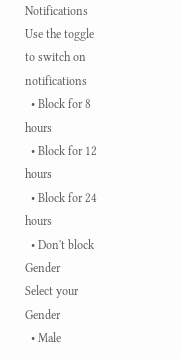Notifications
Use the toggle to switch on notifications
  • Block for 8 hours
  • Block for 12 hours
  • Block for 24 hours
  • Don't block
Gender
Select your Gender
  • Male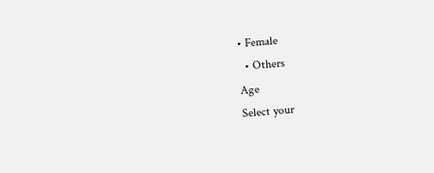• Female
  • Others
Age
Select your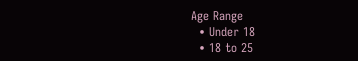Age Range
  • Under 18
  • 18 to 25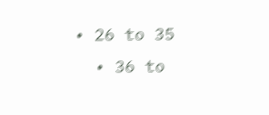• 26 to 35
  • 36 to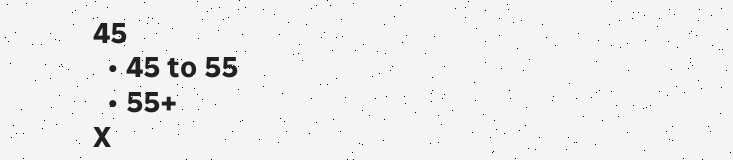45
  • 45 to 55
  • 55+
X